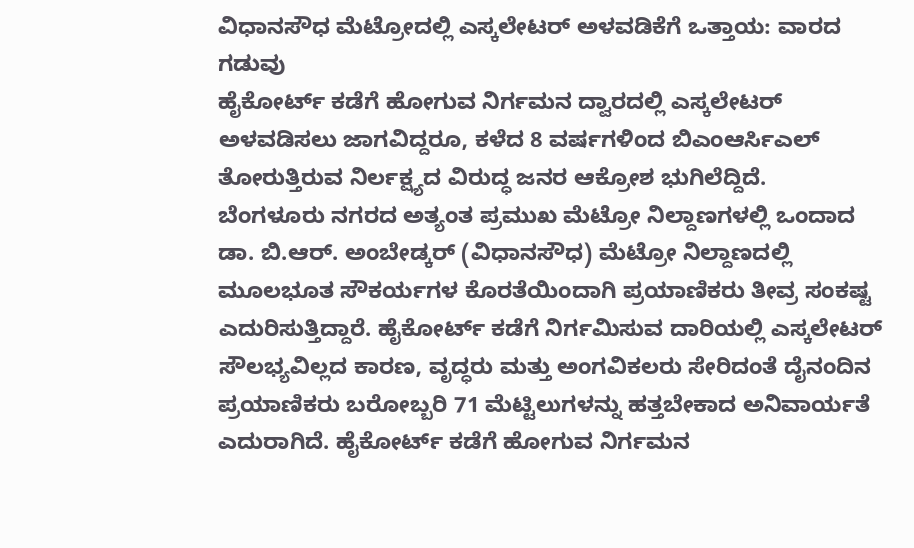ವಿಧಾನಸೌಧ ಮೆಟ್ರೋದಲ್ಲಿ ಎಸ್ಕಲೇಟರ್ ಅಳವಡಿಕೆಗೆ ಒತ್ತಾಯ: ವಾರದ ಗಡುವು
ಹೈಕೋರ್ಟ್ ಕಡೆಗೆ ಹೋಗುವ ನಿರ್ಗಮನ ದ್ವಾರದಲ್ಲಿ ಎಸ್ಕಲೇಟರ್ ಅಳವಡಿಸಲು ಜಾಗವಿದ್ದರೂ, ಕಳೆದ 8 ವರ್ಷಗಳಿಂದ ಬಿಎಂಆರ್ಸಿಎಲ್ ತೋರುತ್ತಿರುವ ನಿರ್ಲಕ್ಷ್ಯದ ವಿರುದ್ಧ ಜನರ ಆಕ್ರೋಶ ಭುಗಿಲೆದ್ದಿದೆ.
ಬೆಂಗಳೂರು ನಗರದ ಅತ್ಯಂತ ಪ್ರಮುಖ ಮೆಟ್ರೋ ನಿಲ್ದಾಣಗಳಲ್ಲಿ ಒಂದಾದ ಡಾ. ಬಿ.ಆರ್. ಅಂಬೇಡ್ಕರ್ (ವಿಧಾನಸೌಧ) ಮೆಟ್ರೋ ನಿಲ್ದಾಣದಲ್ಲಿ ಮೂಲಭೂತ ಸೌಕರ್ಯಗಳ ಕೊರತೆಯಿಂದಾಗಿ ಪ್ರಯಾಣಿಕರು ತೀವ್ರ ಸಂಕಷ್ಟ ಎದುರಿಸುತ್ತಿದ್ದಾರೆ. ಹೈಕೋರ್ಟ್ ಕಡೆಗೆ ನಿರ್ಗಮಿಸುವ ದಾರಿಯಲ್ಲಿ ಎಸ್ಕಲೇಟರ್ ಸೌಲಭ್ಯವಿಲ್ಲದ ಕಾರಣ, ವೃದ್ಧರು ಮತ್ತು ಅಂಗವಿಕಲರು ಸೇರಿದಂತೆ ದೈನಂದಿನ ಪ್ರಯಾಣಿಕರು ಬರೋಬ್ಬರಿ 71 ಮೆಟ್ಟಿಲುಗಳನ್ನು ಹತ್ತಬೇಕಾದ ಅನಿವಾರ್ಯತೆ ಎದುರಾಗಿದೆ. ಹೈಕೋರ್ಟ್ ಕಡೆಗೆ ಹೋಗುವ ನಿರ್ಗಮನ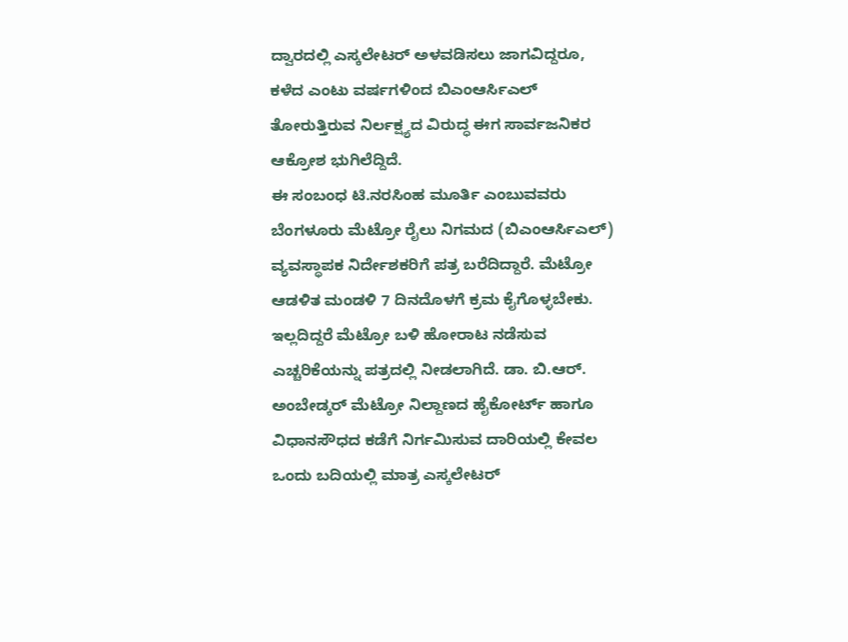ದ್ವಾರದಲ್ಲಿ ಎಸ್ಕಲೇಟರ್ ಅಳವಡಿಸಲು ಜಾಗವಿದ್ದರೂ, ಕಳೆದ ಎಂಟು ವರ್ಷಗಳಿಂದ ಬಿಎಂಆರ್ಸಿಎಲ್ ತೋರುತ್ತಿರುವ ನಿರ್ಲಕ್ಷ್ಯದ ವಿರುದ್ಧ ಈಗ ಸಾರ್ವಜನಿಕರ ಆಕ್ರೋಶ ಭುಗಿಲೆದ್ದಿದೆ.
ಈ ಸಂಬಂಧ ಟಿ.ನರಸಿಂಹ ಮೂರ್ತಿ ಎಂಬುವವರು ಬೆಂಗಳೂರು ಮೆಟ್ರೋ ರೈಲು ನಿಗಮದ (ಬಿಎಂಆರ್ಸಿಎಲ್) ವ್ಯವಸ್ಥಾಪಕ ನಿರ್ದೇಶಕರಿಗೆ ಪತ್ರ ಬರೆದಿದ್ದಾರೆ. ಮೆಟ್ರೋ ಆಡಳಿತ ಮಂಡಳಿ 7 ದಿನದೊಳಗೆ ಕ್ರಮ ಕೈಗೊಳ್ಳಬೇಕು. ಇಲ್ಲದಿದ್ದರೆ ಮೆಟ್ರೋ ಬಳಿ ಹೋರಾಟ ನಡೆಸುವ ಎಚ್ಚರಿಕೆಯನ್ನು ಪತ್ರದಲ್ಲಿ ನೀಡಲಾಗಿದೆ. ಡಾ. ಬಿ.ಆರ್. ಅಂಬೇಡ್ಕರ್ ಮೆಟ್ರೋ ನಿಲ್ದಾಣದ ಹೈಕೋರ್ಟ್ ಹಾಗೂ ವಿಧಾನಸೌಧದ ಕಡೆಗೆ ನಿರ್ಗಮಿಸುವ ದಾರಿಯಲ್ಲಿ ಕೇವಲ ಒಂದು ಬದಿಯಲ್ಲಿ ಮಾತ್ರ ಎಸ್ಕಲೇಟರ್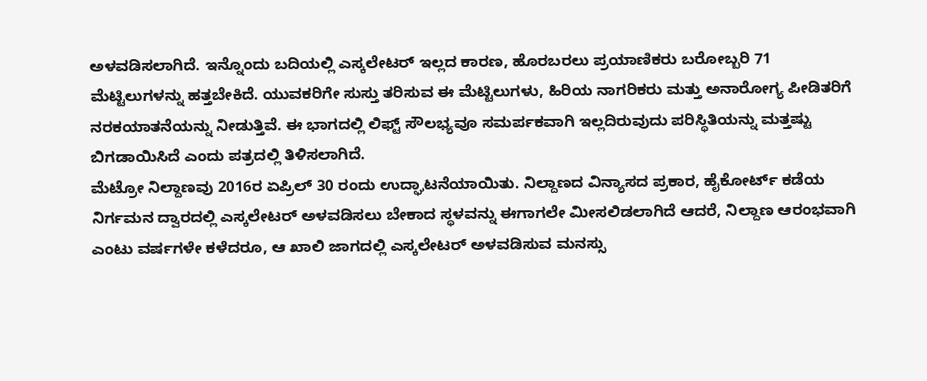ಅಳವಡಿಸಲಾಗಿದೆ. ಇನ್ನೊಂದು ಬದಿಯಲ್ಲಿ ಎಸ್ಕಲೇಟರ್ ಇಲ್ಲದ ಕಾರಣ, ಹೊರಬರಲು ಪ್ರಯಾಣಿಕರು ಬರೋಬ್ಬರಿ 71 ಮೆಟ್ಟಿಲುಗಳನ್ನು ಹತ್ತಬೇಕಿದೆ. ಯುವಕರಿಗೇ ಸುಸ್ತು ತರಿಸುವ ಈ ಮೆಟ್ಟಿಲುಗಳು, ಹಿರಿಯ ನಾಗರಿಕರು ಮತ್ತು ಅನಾರೋಗ್ಯ ಪೀಡಿತರಿಗೆ ನರಕಯಾತನೆಯನ್ನು ನೀಡುತ್ತಿವೆ. ಈ ಭಾಗದಲ್ಲಿ ಲಿಫ್ಟ್ ಸೌಲಭ್ಯವೂ ಸಮರ್ಪಕವಾಗಿ ಇಲ್ಲದಿರುವುದು ಪರಿಸ್ಥಿತಿಯನ್ನು ಮತ್ತಷ್ಟು ಬಿಗಡಾಯಿಸಿದೆ ಎಂದು ಪತ್ರದಲ್ಲಿ ತಿಳಿಸಲಾಗಿದೆ.
ಮೆಟ್ರೋ ನಿಲ್ದಾಣವು 2016ರ ಏಪ್ರಿಲ್ 30 ರಂದು ಉದ್ಘಾಟನೆಯಾಯಿತು. ನಿಲ್ದಾಣದ ವಿನ್ಯಾಸದ ಪ್ರಕಾರ, ಹೈಕೋರ್ಟ್ ಕಡೆಯ ನಿರ್ಗಮನ ದ್ವಾರದಲ್ಲಿ ಎಸ್ಕಲೇಟರ್ ಅಳವಡಿಸಲು ಬೇಕಾದ ಸ್ಥಳವನ್ನು ಈಗಾಗಲೇ ಮೀಸಲಿಡಲಾಗಿದೆ ಆದರೆ, ನಿಲ್ದಾಣ ಆರಂಭವಾಗಿ ಎಂಟು ವರ್ಷಗಳೇ ಕಳೆದರೂ, ಆ ಖಾಲಿ ಜಾಗದಲ್ಲಿ ಎಸ್ಕಲೇಟರ್ ಅಳವಡಿಸುವ ಮನಸ್ಸು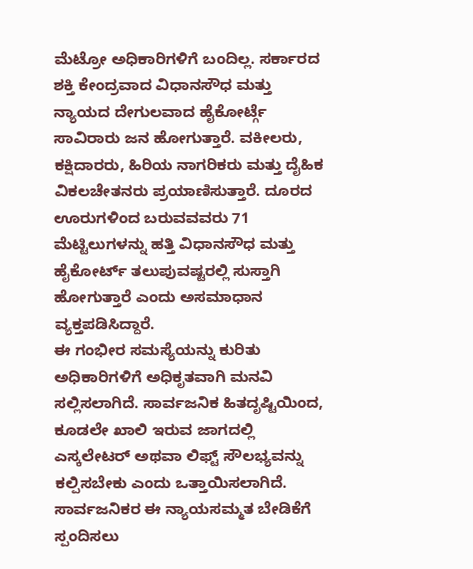ಮೆಟ್ರೋ ಅಧಿಕಾರಿಗಳಿಗೆ ಬಂದಿಲ್ಲ. ಸರ್ಕಾರದ ಶಕ್ತಿ ಕೇಂದ್ರವಾದ ವಿಧಾನಸೌಧ ಮತ್ತು ನ್ಯಾಯದ ದೇಗುಲವಾದ ಹೈಕೋರ್ಟ್ಗೆ ಸಾವಿರಾರು ಜನ ಹೋಗುತ್ತಾರೆ. ವಕೀಲರು, ಕಕ್ಷಿದಾರರು, ಹಿರಿಯ ನಾಗರಿಕರು ಮತ್ತು ದೈಹಿಕ ವಿಕಲಚೇತನರು ಪ್ರಯಾಣಿಸುತ್ತಾರೆ. ದೂರದ ಊರುಗಳಿಂದ ಬರುವವವರು 71 ಮೆಟ್ಟಿಲುಗಳನ್ನು ಹತ್ತಿ ವಿಧಾನಸೌಧ ಮತ್ತು ಹೈಕೋರ್ಟ್ ತಲುಪುವಷ್ಟರಲ್ಲಿ ಸುಸ್ತಾಗಿ ಹೋಗುತ್ತಾರೆ ಎಂದು ಅಸಮಾಧಾನ ವ್ಯಕ್ತಪಡಿಸಿದ್ದಾರೆ.
ಈ ಗಂಭೀರ ಸಮಸ್ಯೆಯನ್ನು ಕುರಿತು ಅಧಿಕಾರಿಗಳಿಗೆ ಅಧಿಕೃತವಾಗಿ ಮನವಿ ಸಲ್ಲಿಸಲಾಗಿದೆ. ಸಾರ್ವಜನಿಕ ಹಿತದೃಷ್ಟಿಯಿಂದ, ಕೂಡಲೇ ಖಾಲಿ ಇರುವ ಜಾಗದಲ್ಲಿ ಎಸ್ಕಲೇಟರ್ ಅಥವಾ ಲಿಫ್ಟ್ ಸೌಲಭ್ಯವನ್ನು ಕಲ್ಪಿಸಬೇಕು ಎಂದು ಒತ್ತಾಯಿಸಲಾಗಿದೆ. ಸಾರ್ವಜನಿಕರ ಈ ನ್ಯಾಯಸಮ್ಮತ ಬೇಡಿಕೆಗೆ ಸ್ಪಂದಿಸಲು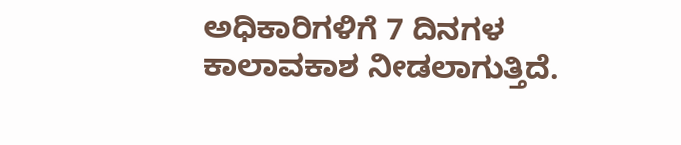ಅಧಿಕಾರಿಗಳಿಗೆ 7 ದಿನಗಳ ಕಾಲಾವಕಾಶ ನೀಡಲಾಗುತ್ತಿದೆ.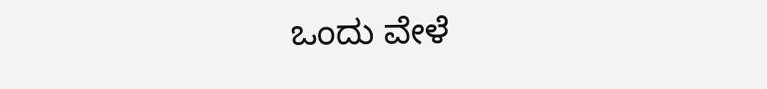ಒಂದು ವೇಳೆ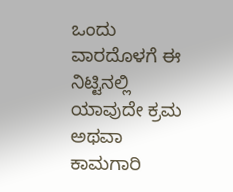ಒಂದು ವಾರದೊಳಗೆ ಈ ನಿಟ್ಟಿನಲ್ಲಿ ಯಾವುದೇ ಕ್ರಮ ಅಥವಾ ಕಾಮಗಾರಿ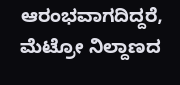ಆರಂಭವಾಗದಿದ್ದರೆ, ಮೆಟ್ರೋ ನಿಲ್ದಾಣದ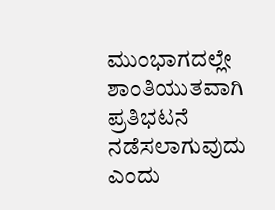ಮುಂಭಾಗದಲ್ಲೇ ಶಾಂತಿಯುತವಾಗಿ ಪ್ರತಿಭಟನೆ ನಡೆಸಲಾಗುವುದು ಎಂದು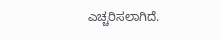ಎಚ್ಚರಿಸಲಾಗಿದೆ.